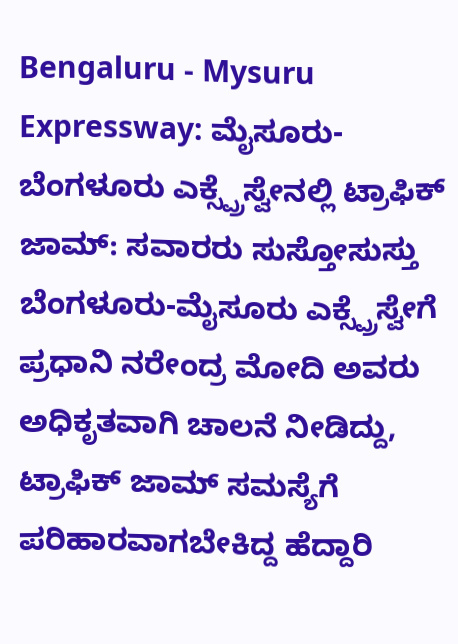Bengaluru - Mysuru Expressway: ಮೈಸೂರು-ಬೆಂಗಳೂರು ಎಕ್ಸ್ಪ್ರೆಸ್ವೇನಲ್ಲಿ ಟ್ರಾಫಿಕ್ ಜಾಮ್: ಸವಾರರು ಸುಸ್ತೋಸುಸ್ತು
ಬೆಂಗಳೂರು-ಮೈಸೂರು ಎಕ್ಸ್ಪ್ರೆಸ್ವೇಗೆ ಪ್ರಧಾನಿ ನರೇಂದ್ರ ಮೋದಿ ಅವರು ಅಧಿಕೃತವಾಗಿ ಚಾಲನೆ ನೀಡಿದ್ದು, ಟ್ರಾಫಿಕ್ ಜಾಮ್ ಸಮಸ್ಯೆಗೆ ಪರಿಹಾರವಾಗಬೇಕಿದ್ದ ಹೆದ್ದಾರಿ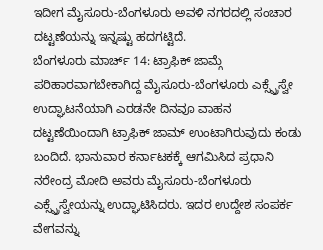ಇದೀಗ ಮೈಸೂರು-ಬೆಂಗಳೂರು ಅವಳಿ ನಗರದಲ್ಲಿ ಸಂಚಾರ ದಟ್ಟಣೆಯನ್ನು ಇನ್ನಷ್ಟು ಹದಗಟ್ಟಿದೆ.
ಬೆಂಗಳೂರು ಮಾರ್ಚ್ 14: ಟ್ರಾಫಿಕ್ ಜಾಮ್ಗೆ ಪರಿಹಾರವಾಗಬೇಕಾಗಿದ್ದ ಮೈಸೂರು-ಬೆಂಗಳೂರು ಎಕ್ಸ್ಪ್ರೆಸ್ವೇ ಉದ್ಘಾಟನೆಯಾಗಿ ಎರಡನೇ ದಿನವೂ ವಾಹನ ದಟ್ಟಣೆಯಿಂದಾಗಿ ಟ್ರಾಫಿಕ್ ಜಾಮ್ ಉಂಟಾಗಿರುವುದು ಕಂಡು ಬಂದಿದೆ. ಭಾನುವಾರ ಕರ್ನಾಟಕಕ್ಕೆ ಆಗಮಿಸಿದ ಪ್ರಧಾನಿ ನರೇಂದ್ರ ಮೋದಿ ಅವರು ಮೈಸೂರು-ಬೆಂಗಳೂರು ಎಕ್ಸ್ಪ್ರೆಸ್ವೇಯನ್ನು ಉದ್ಘಾಟಿಸಿದರು. ಇದರ ಉದ್ದೇಶ ಸಂಪರ್ಕ ವೇಗವನ್ನು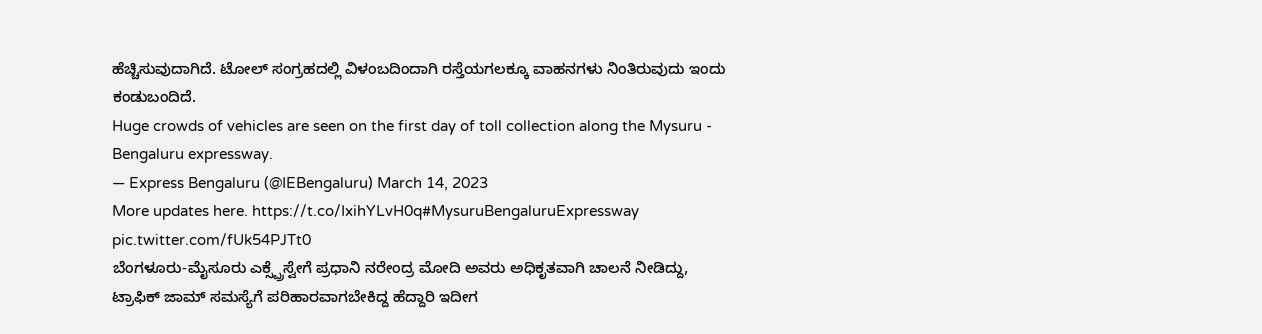ಹೆಚ್ಚಿಸುವುದಾಗಿದೆ. ಟೋಲ್ ಸಂಗ್ರಹದಲ್ಲಿ ವಿಳಂಬದಿಂದಾಗಿ ರಸ್ತೆಯಗಲಕ್ಕೂ ವಾಹನಗಳು ನಿಂತಿರುವುದು ಇಂದು ಕಂಡುಬಂದಿದೆ.
Huge crowds of vehicles are seen on the first day of toll collection along the Mysuru - Bengaluru expressway.
— Express Bengaluru (@IEBengaluru) March 14, 2023
More updates here. https://t.co/IxihYLvH0q#MysuruBengaluruExpressway pic.twitter.com/fUk54PJTt0
ಬೆಂಗಳೂರು-ಮೈಸೂರು ಎಕ್ಸ್ಪ್ರೆಸ್ವೇಗೆ ಪ್ರಧಾನಿ ನರೇಂದ್ರ ಮೋದಿ ಅವರು ಅಧಿಕೃತವಾಗಿ ಚಾಲನೆ ನೀಡಿದ್ದು, ಟ್ರಾಫಿಕ್ ಜಾಮ್ ಸಮಸ್ಯೆಗೆ ಪರಿಹಾರವಾಗಬೇಕಿದ್ದ ಹೆದ್ದಾರಿ ಇದೀಗ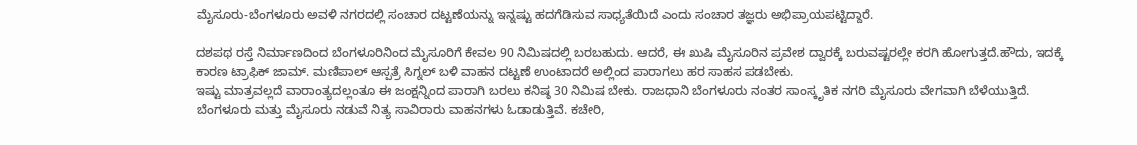ಮೈಸೂರು-ಬೆಂಗಳೂರು ಅವಳಿ ನಗರದಲ್ಲಿ ಸಂಚಾರ ದಟ್ಟಣೆಯನ್ನು ಇನ್ನಷ್ಟು ಹದಗೆಡಿಸುವ ಸಾಧ್ಯತೆಯಿದೆ ಎಂದು ಸಂಚಾರ ತಜ್ಞರು ಅಭಿಪ್ರಾಯಪಟ್ಟಿದ್ದಾರೆ.

ದಶಪಥ ರಸ್ತೆ ನಿರ್ಮಾಣದಿಂದ ಬೆಂಗಳೂರಿನಿಂದ ಮೈಸೂರಿಗೆ ಕೇವಲ 90 ನಿಮಿಷದಲ್ಲಿ ಬರಬಹುದು. ಆದರೆ, ಈ ಖುಷಿ ಮೈಸೂರಿನ ಪ್ರವೇಶ ದ್ವಾರಕ್ಕೆ ಬರುವಷ್ಟರಲ್ಲೇ ಕರಗಿ ಹೋಗುತ್ತದೆ.ಹೌದು, ಇದಕ್ಕೆ ಕಾರಣ ಟ್ರಾಫಿಕ್ ಜಾಮ್. ಮಣಿಪಾಲ್ ಆಸ್ಪತ್ರೆ ಸಿಗ್ನಲ್ ಬಳಿ ವಾಹನ ದಟ್ಟಣೆ ಉಂಟಾದರೆ ಅಲ್ಲಿಂದ ಪಾರಾಗಲು ಹರ ಸಾಹಸ ಪಡಬೇಕು.
ಇಷ್ಟು ಮಾತ್ರವಲ್ಲದೆ ವಾರಾಂತ್ಯದಲ್ಲಂತೂ ಈ ಜಂಕ್ಷನ್ನಿಂದ ಪಾರಾಗಿ ಬರಲು ಕನಿಷ್ಠ 30 ನಿಮಿಷ ಬೇಕು. ರಾಜಧಾನಿ ಬೆಂಗಳೂರು ನಂತರ ಸಾಂಸ್ಕೃತಿಕ ನಗರಿ ಮೈಸೂರು ವೇಗವಾಗಿ ಬೆಳೆಯುತ್ತಿದೆ. ಬೆಂಗಳೂರು ಮತ್ತು ಮೈಸೂರು ನಡುವೆ ನಿತ್ಯ ಸಾವಿರಾರು ವಾಹನಗಳು ಓಡಾಡುತ್ತಿವೆ. ಕಚೇರಿ,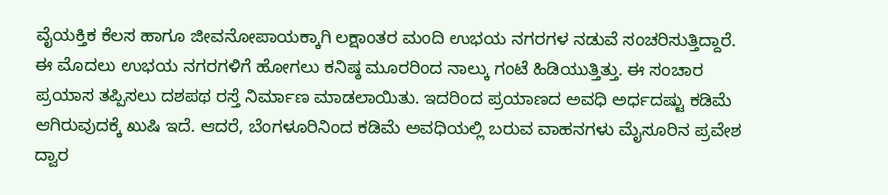ವೈಯಕ್ತಿಕ ಕೆಲಸ ಹಾಗೂ ಜೀವನೋಪಾಯಕ್ಕಾಗಿ ಲಕ್ಷಾಂತರ ಮಂದಿ ಉಭಯ ನಗರಗಳ ನಡುವೆ ಸಂಚರಿಸುತ್ತಿದ್ದಾರೆ.
ಈ ಮೊದಲು ಉಭಯ ನಗರಗಳಿಗೆ ಹೋಗಲು ಕನಿಷ್ಠ ಮೂರರಿಂದ ನಾಲ್ಕು ಗಂಟೆ ಹಿಡಿಯುತ್ತಿತ್ತು. ಈ ಸಂಚಾರ ಪ್ರಯಾಸ ತಪ್ಪಿಸಲು ದಶಪಥ ರಸ್ತೆ ನಿರ್ಮಾಣ ಮಾಡಲಾಯಿತು. ಇದರಿಂದ ಪ್ರಯಾಣದ ಅವಧಿ ಅರ್ಧದಷ್ಟು ಕಡಿಮೆ ಆಗಿರುವುದಕ್ಕೆ ಖುಷಿ ಇದೆ. ಆದರೆ, ಬೆಂಗಳೂರಿನಿಂದ ಕಡಿಮೆ ಅವಧಿಯಲ್ಲಿ ಬರುವ ವಾಹನಗಳು ಮೈಸೂರಿನ ಪ್ರವೇಶ ದ್ವಾರ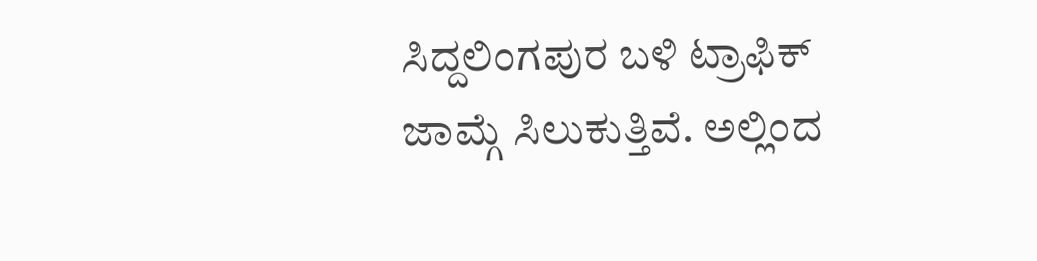ಸಿದ್ದಲಿಂಗಪುರ ಬಳಿ ಟ್ರಾಫಿಕ್ ಜಾಮ್ಗೆ ಸಿಲುಕುತ್ತಿವೆ. ಅಲ್ಲಿಂದ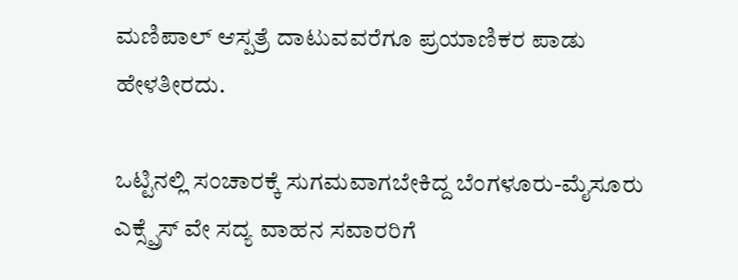ಮಣಿಪಾಲ್ ಆಸ್ಪತ್ರೆ ದಾಟುವವರೆಗೂ ಪ್ರಯಾಣಿಕರ ಪಾಡು ಹೇಳತೀರದು.

ಒಟ್ಟಿನಲ್ಲಿ ಸಂಚಾರಕ್ಕೆ ಸುಗಮವಾಗಬೇಕಿದ್ದ ಬೆಂಗಳೂರು-ಮೈಸೂರು ಎಕ್ಸ್ಪ್ರೆಸ್ ವೇ ಸದ್ಯ ವಾಹನ ಸವಾರರಿಗೆ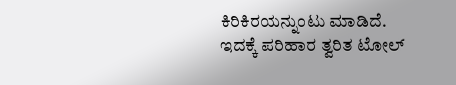ಕಿರಿಕಿರಯನ್ನುಂಟು ಮಾಡಿದೆ. ಇದಕ್ಕೆ ಪರಿಹಾರ ತ್ವರಿತ ಟೋಲ್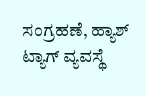ಸಂಗ್ರಹಣೆ, ಹ್ಯಾಶ್ ಟ್ಯಾಗ್ ವ್ಯವಸ್ಥೆ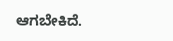ಆಗಬೇಕಿದೆ.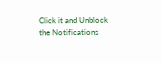Click it and Unblock the Notifications